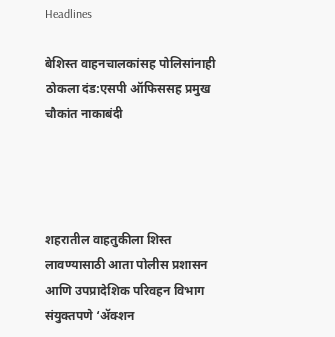Headlines

बेशिस्त वाहनचालकांसह पोलिसांनाही ठोकला दंड:एसपी ऑफिससह प्रमुख चौकांत नाकाबंदी




शहरातील वाहतुकीला शिस्त लावण्यासाठी आता पोलीस प्रशासन आणि उपप्रादेशिक परिवहन विभाग संयुक्तपणे ‘ॲक्शन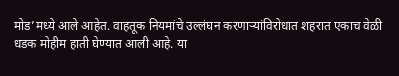मोड’मध्ये आले आहेत. वाहतूक नियमांचे उल्लंघन करणाऱ्यांविरोधात शहरात एकाच वेळी धडक मोहीम हाती घेण्यात आली आहे. या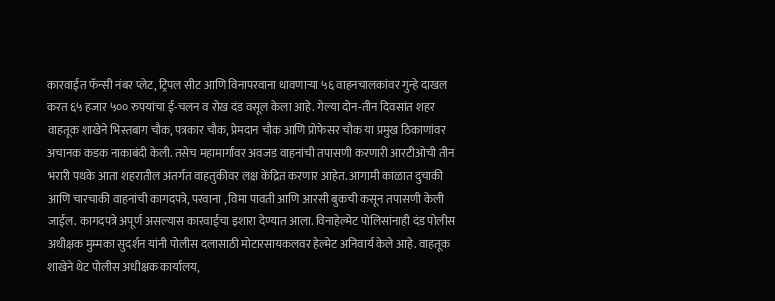कारवाईत फॅन्सी नंबर प्लेट, ट्रिपल सीट आणि विनापरवाना धावणाऱ्या ५६ वाहनचालकांवर गुन्हे दाखल करत ६५ हजार ५०० रुपयांचा ई-चलन व रोख दंड वसूल केला आहे. गेल्या दोन-तीन दिवसांत शहर वाहतूक शाखेने भिस्तबाग चौक, पत्रकार चौक, प्रेमदान चौक आणि प्रोफेसर चौक या प्रमुख ठिकाणांवर अचानक कडक नाकाबंदी केली. तसेच महामार्गांवर अवजड वाहनांची तपासणी करणारी आरटीओची तीन भरारी पथके आता शहरातील अंतर्गत वाहतुकीवर लक्ष केंद्रित करणार आहेत. आगामी काळात दुचाकी आणि चारचाकी वाहनांची कागदपत्रे, परवाना , विमा पावती आणि आरसी बुकची कसून तपासणी केली जाईल. कागदपत्रे अपूर्ण असल्यास कारवाईचा इशारा देण्यात आला. विनाहेल्मेट पोलिसांनाही दंड पोलीस अधीक्षक मुम्मका सुदर्शन यांनी पोलीस दलासाठी मोटारसायकलवर हेल्मेट अनिवार्य केले आहे. वाहतूक शाखेने थेट पोलीस अधीक्षक कार्यालय,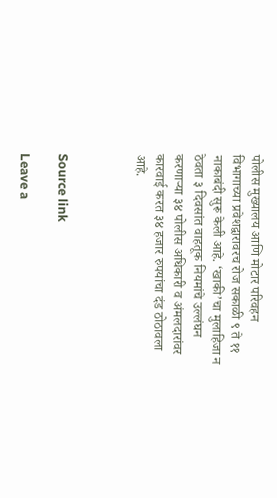पोलीस मुख्यालय आणि मोटार परिवहन विभागाच्या प्रवेशद्वारावरच रोज सकाळी ९ ते ११ नाकाबंदी सुरू केली आहे. ‘खाकी’चा मुलाहिजा न ठेवता ३ दिवसांत वाहतूक नियमांचे उल्लंघन करणाऱ्या ३४ पोलीस अधिकारी व अंमलदारांवर कारवाई करत ३४ हजार रुपयांचा दंड ठोठावला आहे.



Source link

Leave a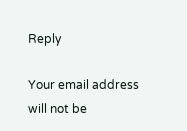Reply

Your email address will not be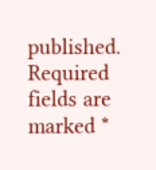published. Required fields are marked *